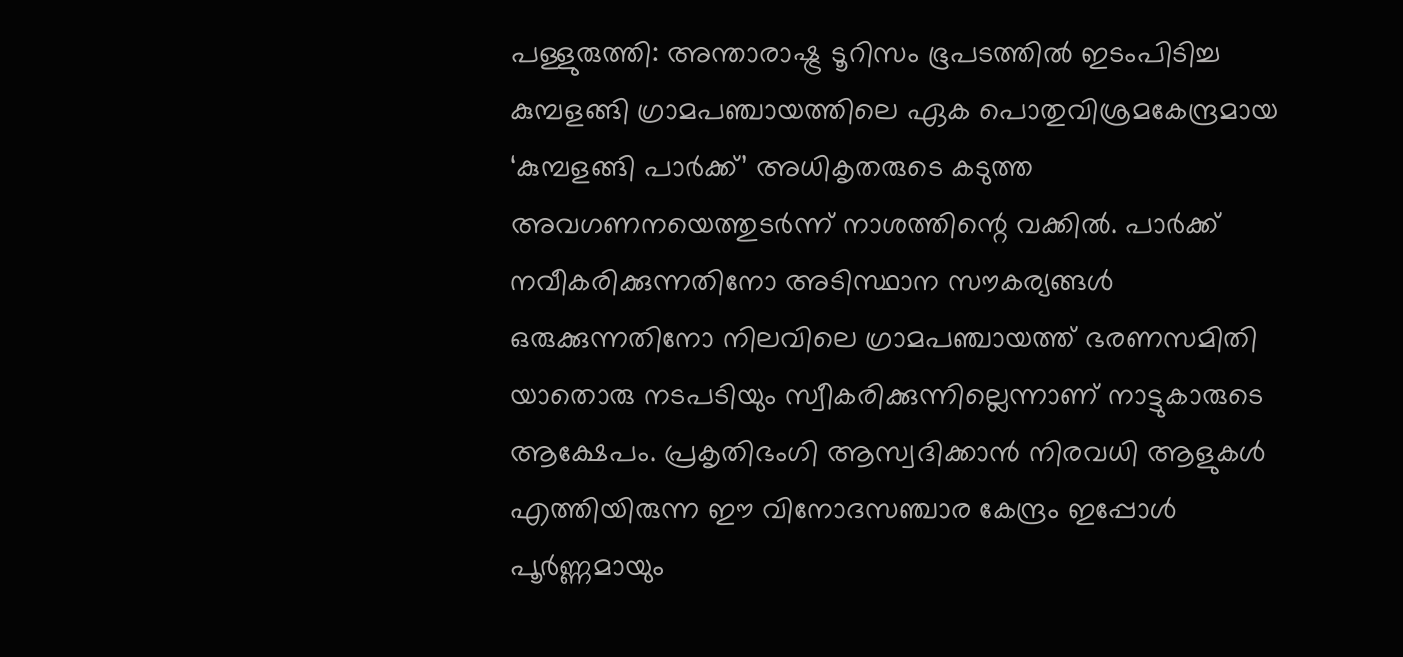പള്ളുരുത്തി: അന്താരാഷ്ട്ര ടൂറിസം ഭൂപടത്തിൽ ഇടംപിടിച്ച കുമ്പളങ്ങി ഗ്രാമപഞ്ചായത്തിലെ ഏക പൊതുവിശ്രമകേന്ദ്രമായ ‘കുമ്പളങ്ങി പാർക്ക്’ അധികൃതരുടെ കടുത്ത അവഗണനയെത്തുടർന്ന് നാശത്തിന്റെ വക്കിൽ. പാർക്ക് നവീകരിക്കുന്നതിനോ അടിസ്ഥാന സൗകര്യങ്ങൾ ഒരുക്കുന്നതിനോ നിലവിലെ ഗ്രാമപഞ്ചായത്ത് ഭരണസമിതി യാതൊരു നടപടിയും സ്വീകരിക്കുന്നില്ലെന്നാണ് നാട്ടുകാരുടെ ആക്ഷേപം. പ്രകൃതിഭംഗി ആസ്വദിക്കാൻ നിരവധി ആളുകൾ എത്തിയിരുന്ന ഈ വിനോദസഞ്ചാര കേന്ദ്രം ഇപ്പോൾ പൂർണ്ണമായും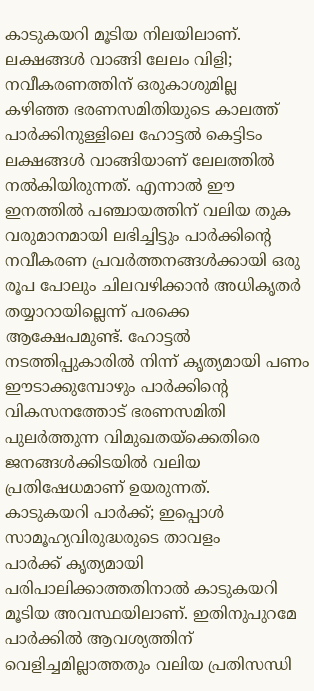കാടുകയറി മൂടിയ നിലയിലാണ്.
ലക്ഷങ്ങൾ വാങ്ങി ലേലം വിളി; നവീകരണത്തിന് ഒരുകാശുമില്ല
കഴിഞ്ഞ ഭരണസമിതിയുടെ കാലത്ത് പാർക്കിനുള്ളിലെ ഹോട്ടൽ കെട്ടിടം ലക്ഷങ്ങൾ വാങ്ങിയാണ് ലേലത്തിൽ നൽകിയിരുന്നത്. എന്നാൽ ഈ ഇനത്തിൽ പഞ്ചായത്തിന് വലിയ തുക വരുമാനമായി ലഭിച്ചിട്ടും പാർക്കിന്റെ നവീകരണ പ്രവർത്തനങ്ങൾക്കായി ഒരു രൂപ പോലും ചിലവഴിക്കാൻ അധികൃതർ തയ്യാറായില്ലെന്ന് പരക്കെ ആക്ഷേപമുണ്ട്. ഹോട്ടൽ നടത്തിപ്പുകാരിൽ നിന്ന് കൃത്യമായി പണം ഈടാക്കുമ്പോഴും പാർക്കിന്റെ വികസനത്തോട് ഭരണസമിതി പുലർത്തുന്ന വിമുഖതയ്ക്കെതിരെ ജനങ്ങൾക്കിടയിൽ വലിയ പ്രതിഷേധമാണ് ഉയരുന്നത്.
കാടുകയറി പാർക്ക്; ഇപ്പൊൾ സാമൂഹ്യവിരുദ്ധരുടെ താവളം
പാർക്ക് കൃത്യമായി പരിപാലിക്കാത്തതിനാൽ കാടുകയറി മൂടിയ അവസ്ഥയിലാണ്. ഇതിനുപുറമേ പാർക്കിൽ ആവശ്യത്തിന് വെളിച്ചമില്ലാത്തതും വലിയ പ്രതിസന്ധി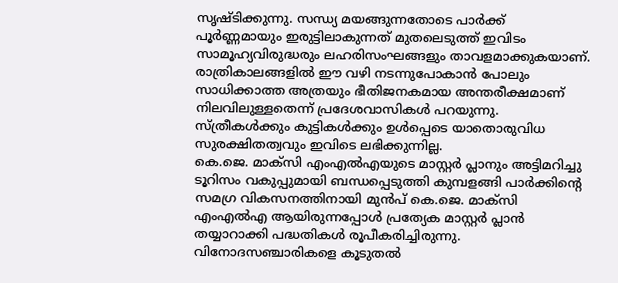സൃഷ്ടിക്കുന്നു. സന്ധ്യ മയങ്ങുന്നതോടെ പാർക്ക് പൂർണ്ണമായും ഇരുട്ടിലാകുന്നത് മുതലെടുത്ത് ഇവിടം സാമൂഹ്യവിരുദ്ധരും ലഹരിസംഘങ്ങളും താവളമാക്കുകയാണ്. രാത്രികാലങ്ങളിൽ ഈ വഴി നടന്നുപോകാൻ പോലും സാധിക്കാത്ത അത്രയും ഭീതിജനകമായ അന്തരീക്ഷമാണ് നിലവിലുള്ളതെന്ന് പ്രദേശവാസികൾ പറയുന്നു. സ്ത്രീകൾക്കും കുട്ടികൾക്കും ഉൾപ്പെടെ യാതൊരുവിധ സുരക്ഷിതത്വവും ഇവിടെ ലഭിക്കുന്നില്ല.
കെ.ജെ. മാക്സി എംഎൽഎയുടെ മാസ്റ്റർ പ്ലാനും അട്ടിമറിച്ചു
ടൂറിസം വകുപ്പുമായി ബന്ധപ്പെടുത്തി കുമ്പളങ്ങി പാർക്കിന്റെ സമഗ്ര വികസനത്തിനായി മുൻപ് കെ.ജെ. മാക്സി എംഎൽഎ ആയിരുന്നപ്പോൾ പ്രത്യേക മാസ്റ്റർ പ്ലാൻ തയ്യാറാക്കി പദ്ധതികൾ രൂപീകരിച്ചിരുന്നു. വിനോദസഞ്ചാരികളെ കൂടുതൽ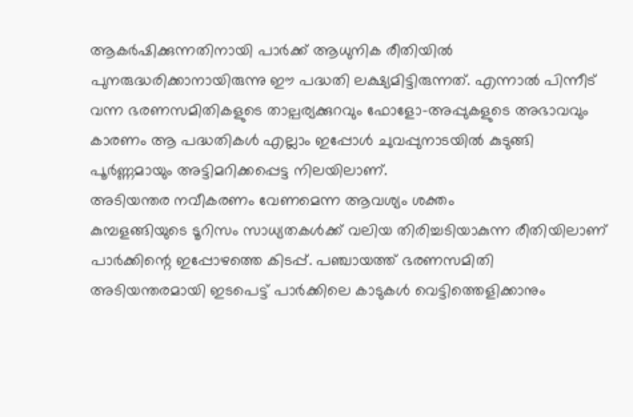ആകർഷിക്കുന്നതിനായി പാർക്ക് ആധുനിക രീതിയിൽ പുനരുദ്ധരിക്കാനായിരുന്നു ഈ പദ്ധതി ലക്ഷ്യമിട്ടിരുന്നത്. എന്നാൽ പിന്നീട് വന്ന ഭരണസമിതികളുടെ താല്പര്യക്കുറവും ഫോളോ-അപ്പുകളുടെ അഭാവവും കാരണം ആ പദ്ധതികൾ എല്ലാം ഇപ്പോൾ ചുവപ്പുനാടയിൽ കുടുങ്ങി പൂർണ്ണമായും അട്ടിമറിക്കപ്പെട്ട നിലയിലാണ്.
അടിയന്തര നവീകരണം വേണമെന്ന ആവശ്യം ശക്തം
കുമ്പളങ്ങിയുടെ ടൂറിസം സാധ്യതകൾക്ക് വലിയ തിരിച്ചടിയാകുന്ന രീതിയിലാണ് പാർക്കിന്റെ ഇപ്പോഴത്തെ കിടപ്പ്. പഞ്ചായത്ത് ഭരണസമിതി അടിയന്തരമായി ഇടപെട്ട് പാർക്കിലെ കാടുകൾ വെട്ടിത്തെളിക്കാനും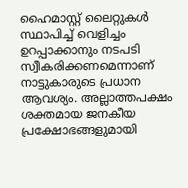ഹൈമാസ്റ്റ് ലൈറ്റുകൾ സ്ഥാപിച്ച് വെളിച്ചം ഉറപ്പാക്കാനും നടപടി സ്വീകരിക്കണമെന്നാണ് നാട്ടുകാരുടെ പ്രധാന ആവശ്യം. അല്ലാത്തപക്ഷം ശക്തമായ ജനകീയ പ്രക്ഷോഭങ്ങളുമായി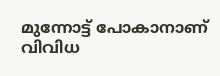മുന്നോട്ട് പോകാനാണ് വിവിധ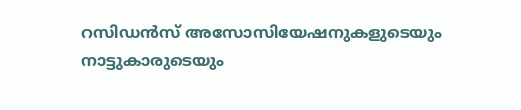റസിഡൻസ് അസോസിയേഷനുകളുടെയും നാട്ടുകാരുടെയും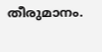തീരുമാനം.